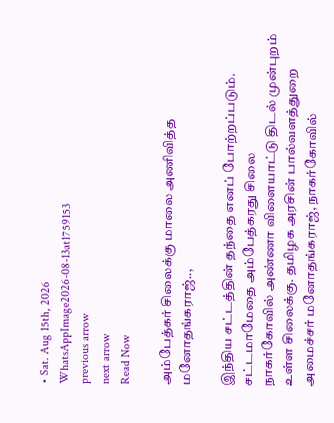• Sat. Aug 15th, 2026
WhatsAppImage2026-08-13at1759153
previous arrow
next arrow
Read Now

அம்பேத்கர் சிலைக்கு மாலை அணிவித்த மனோதங்கராஜ்..,

இந்திய சட்டத்தின் தந்தை எனப் போற்றப்படும். சட்டமாமேதை அம்பேத்கரது சிலை
நாகர்கோவில் அண்ணா விளையாட்டு திடல் முன்புறம் உள்ள சிலைக்கு. தமிழக அரசின் பால்வளத்துறை அமைச்சர் மனோதங்கராஜ், நாகர்கோவில்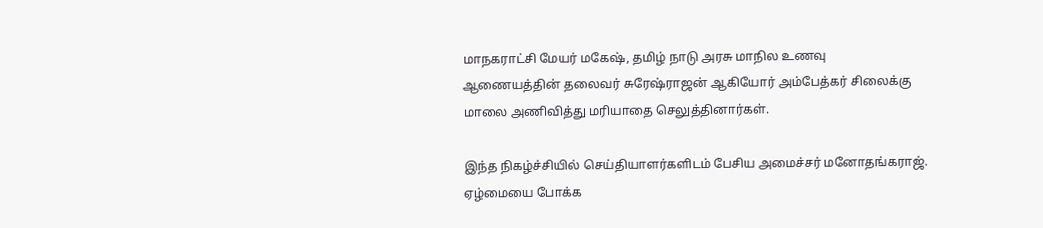மாநகராட்சி மேயர் மகேஷ், தமிழ் நாடு அரசு மாநில உணவு ஆணையத்தின் தலைவர் சுரேஷ்ராஜன் ஆகியோர் அம்பேத்கர் சிலைக்கு மாலை அணிவித்து மரியாதை செலுத்தினார்கள்.

இந்த நிகழ்ச்சியில் செய்தியாளர்களிடம் பேசிய அமைச்சர் மனோதங்கராஜ்.
ஏழ்மையை போக்க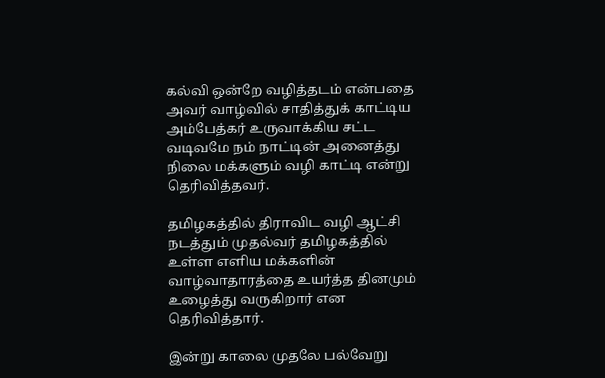கல்வி ஒன்றே வழித்தடம் என்பதை அவர் வாழ்வில் சாதித்துக் காட்டிய அம்பேத்கர் உருவாக்கிய சட்ட வடிவமே நம் நாட்டின் அனைத்து நிலை மக்களும் வழி காட்டி என்று தெரிவித்தவர்.

தமிழகத்தில் திராவிட வழி ஆட்சி நடத்தும் முதல்வர் தமிழகத்தில் உள்ள எளிய மக்களின் வாழ்வாதாரத்தை உயர்த்த தினமும் உழைத்து வருகிறார் என தெரிவித்தார்.

இன்று காலை முதலே பல்வேறு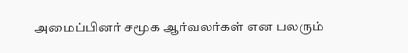அமைப்பினர் சமூக ஆர்வலர்கள் என பலரும்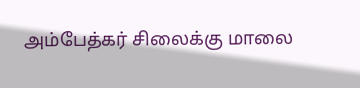அம்பேத்கர் சிலைக்கு மாலை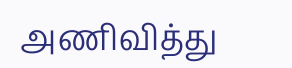அணிவித்து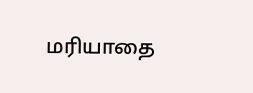மரியாதை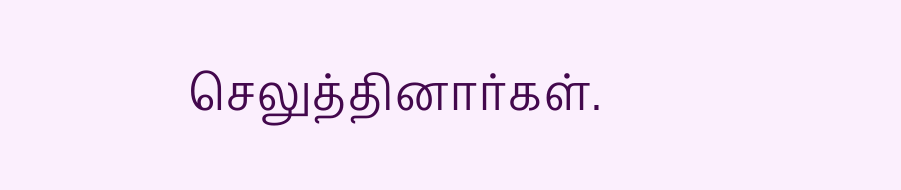செலுத்தினார்கள்.